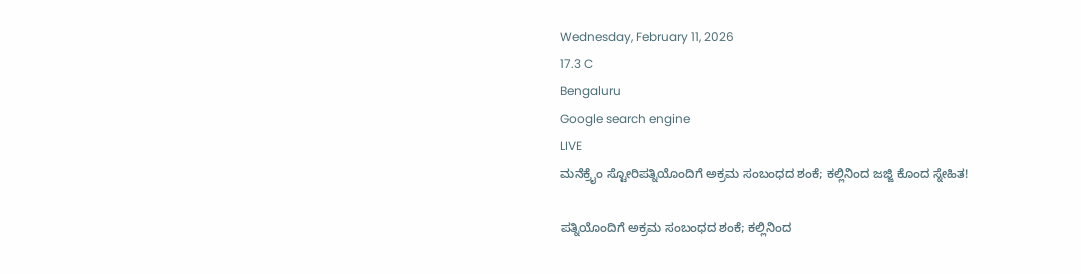Wednesday, February 11, 2026
17.3 C
Bengaluru
Google search engine
LIVE
ಮನೆಕ್ರೈಂ ಸ್ಟೋರಿಪತ್ನಿಯೊಂದಿಗೆ ಅಕ್ರಮ ಸಂಬಂಧದ ಶಂಕೆ; ಕಲ್ಲಿನಿಂದ ಜಜ್ಜಿ ಕೊಂದ ಸ್ನೇಹಿತ!

ಪತ್ನಿಯೊಂದಿಗೆ ಅಕ್ರಮ ಸಂಬಂಧದ ಶಂಕೆ; ಕಲ್ಲಿನಿಂದ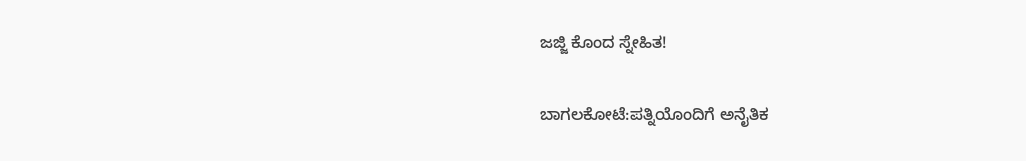ಜಜ್ಜಿ ಕೊಂದ ಸ್ನೇಹಿತ!

ಬಾಗಲಕೋಟೆ:ಪತ್ನಿಯೊಂದಿಗೆ ಅನೈತಿಕ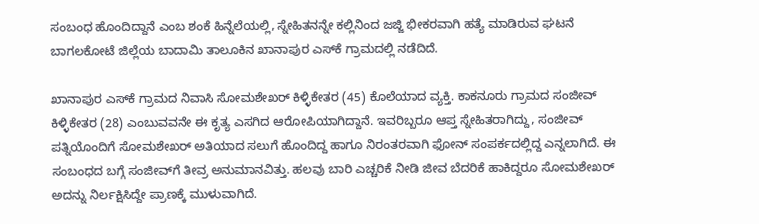ಸಂಬಂಧ ಹೊಂದಿದ್ದಾನೆ ಎಂಬ ಶಂಕೆ ಹಿನ್ನೆಲೆಯಲ್ಲಿ, ಸ್ನೇಹಿತನನ್ನೇ ಕಲ್ಲಿನಿಂದ ಜಜ್ಜಿ ಭೀಕರವಾಗಿ ಹತ್ಯೆ ಮಾಡಿರುವ ಘಟನೆ ಬಾಗಲಕೋಟೆ ಜಿಲ್ಲೆಯ ಬಾದಾಮಿ ತಾಲೂಕಿನ ಖಾನಾಪುರ ಎಸ್‌ಕೆ ಗ್ರಾಮದಲ್ಲಿ ನಡೆದಿದೆ.

ಖಾನಾಪುರ ಎಸ್‌ಕೆ ಗ್ರಾಮದ ನಿವಾಸಿ ಸೋಮಶೇಖರ್ ಕಿಳ್ಳಿಕೇತರ (45) ಕೊಲೆಯಾದ ವ್ಯಕ್ತಿ. ಕಾಕನೂರು ಗ್ರಾಮದ ಸಂಜೀವ್ ಕಿಳ್ಳಿಕೇತರ (28) ಎಂಬುವವನೇ ಈ ಕೃತ್ಯ ಎಸಗಿದ ಆರೋಪಿಯಾಗಿದ್ದಾನೆ. ಇವರಿಬ್ಬರೂ ಆಪ್ತ ಸ್ನೇಹಿತರಾಗಿದ್ದು, ಸಂಜೀವ್ ಪತ್ನಿಯೊಂದಿಗೆ ಸೋಮಶೇಖರ್ ಅತಿಯಾದ ಸಲುಗೆ ಹೊಂದಿದ್ದ ಹಾಗೂ ನಿರಂತರವಾಗಿ ಫೋನ್ ಸಂಪರ್ಕದಲ್ಲಿದ್ದ ಎನ್ನಲಾಗಿದೆ. ಈ ಸಂಬಂಧದ ಬಗ್ಗೆ ಸಂಜೀವ್‌ಗೆ ತೀವ್ರ ಅನುಮಾನವಿತ್ತು. ಹಲವು ಬಾರಿ ಎಚ್ಚರಿಕೆ ನೀಡಿ ಜೀವ ಬೆದರಿಕೆ ಹಾಕಿದ್ದರೂ ಸೋಮಶೇಖರ್ ಅದನ್ನು ನಿರ್ಲಕ್ಷಿಸಿದ್ದೇ ಪ್ರಾಣಕ್ಕೆ ಮುಳುವಾಗಿದೆ.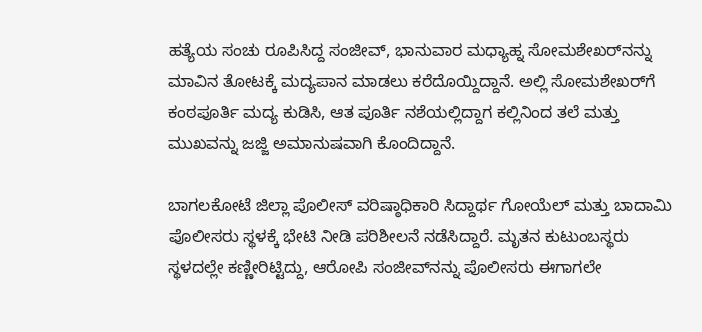ಹತ್ಯೆಯ ಸಂಚು ರೂಪಿಸಿದ್ದ ಸಂಜೀವ್, ಭಾನುವಾರ ಮಧ್ಯಾಹ್ನ ಸೋಮಶೇಖರ್‌ನನ್ನು ಮಾವಿನ ತೋಟಕ್ಕೆ ಮದ್ಯಪಾನ ಮಾಡಲು ಕರೆದೊಯ್ದಿದ್ದಾನೆ. ಅಲ್ಲಿ ಸೋಮಶೇಖರ್‌ಗೆ ಕಂಠಪೂರ್ತಿ ಮದ್ಯ ಕುಡಿಸಿ, ಆತ ಪೂರ್ತಿ ನಶೆಯಲ್ಲಿದ್ದಾಗ ಕಲ್ಲಿನಿಂದ ತಲೆ ಮತ್ತು ಮುಖವನ್ನು ಜಜ್ಜಿ ಅಮಾನುಷವಾಗಿ ಕೊಂದಿದ್ದಾನೆ.

ಬಾಗಲಕೋಟೆ ಜಿಲ್ಲಾ ಪೊಲೀಸ್ ವರಿಷ್ಠಾಧಿಕಾರಿ ಸಿದ್ದಾರ್ಥ ಗೋಯೆಲ್ ಮತ್ತು ಬಾದಾಮಿ ಪೊಲೀಸರು ಸ್ಥಳಕ್ಕೆ ಭೇಟಿ ನೀಡಿ ಪರಿಶೀಲನೆ ನಡೆಸಿದ್ದಾರೆ. ಮೃತನ ಕುಟುಂಬಸ್ಥರು ಸ್ಥಳದಲ್ಲೇ ಕಣ್ಣೀರಿಟ್ಟಿದ್ದು, ಆರೋಪಿ ಸಂಜೀವ್‌ನನ್ನು ಪೊಲೀಸರು ಈಗಾಗಲೇ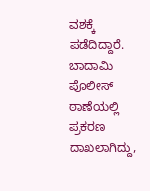ವಶಕ್ಕೆ ಪಡೆದಿದ್ದಾರೆ. ಬಾದಾಮಿ ಪೊಲೀಸ್ ಠಾಣೆಯಲ್ಲಿ ಪ್ರಕರಣ ದಾಖಲಾಗಿದ್ದು,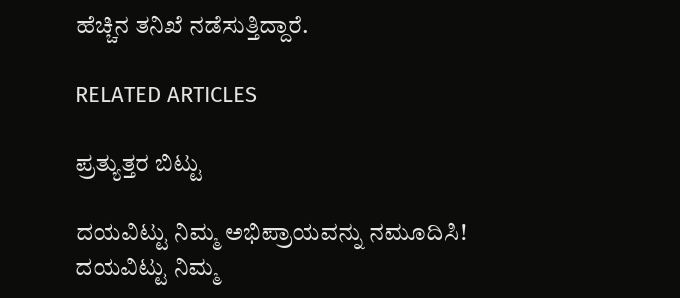ಹೆಚ್ಚಿನ ತನಿಖೆ ನಡೆಸುತ್ತಿದ್ದಾರೆ.

RELATED ARTICLES

ಪ್ರತ್ಯುತ್ತರ ಬಿಟ್ಟು

ದಯವಿಟ್ಟು ನಿಮ್ಮ ಅಭಿಪ್ರಾಯವನ್ನು ನಮೂದಿಸಿ!
ದಯವಿಟ್ಟು ನಿಮ್ಮ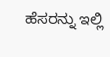ಹೆಸರನ್ನು ಇಲ್ಲಿ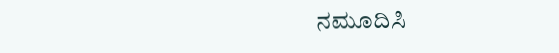ನಮೂದಿಸಿ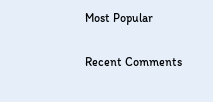Most Popular

Recent Comments